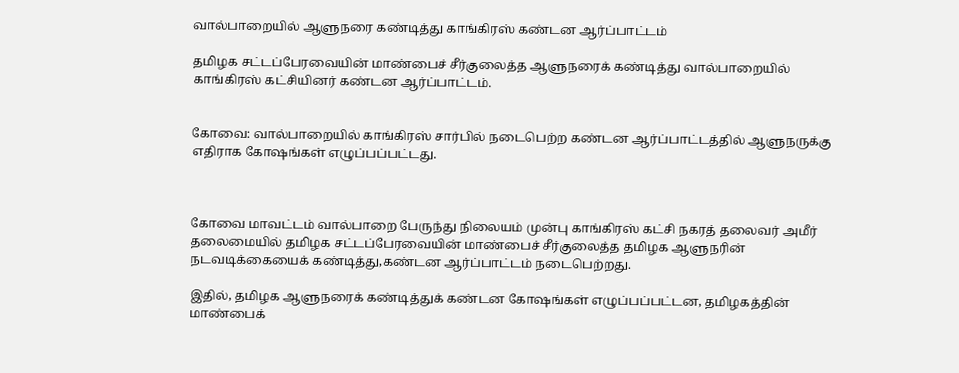வால்பாறையில் ஆளுநரை கண்டித்து காங்கிரஸ் கண்டன ஆர்ப்பாட்டம்

தமிழக சட்டப்பேரவையின் மாண்பைச் சீர்குலைத்த ஆளுநரைக் கண்டித்து வால்பாறையில் காங்கிரஸ் கட்சியினர் கண்டன ஆர்ப்பாட்டம்.


கோவை: வால்பாறையில் காங்கிரஸ் சார்பில் நடைபெற்ற கண்டன ஆர்ப்பாட்டத்தில் ஆளுநருக்கு எதிராக கோஷங்கள் எழுப்பப்பட்டது.



கோவை மாவட்டம் வால்பாறை பேருந்து நிலையம் முன்பு காங்கிரஸ் கட்சி நகரத் தலைவர் அமீர் தலைமையில் தமிழக சட்டப்பேரவையின் மாண்பைச் சீர்குலைத்த தமிழக ஆளுநரின் நடவடிக்கையைக் கண்டித்து,கண்டன ஆர்ப்பாட்டம் நடைபெற்றது.

இதில், தமிழக ஆளுநரைக் கண்டித்துக் கண்டன கோஷங்கள் எழுப்பப்பட்டன, தமிழகத்தின் மாண்பைக்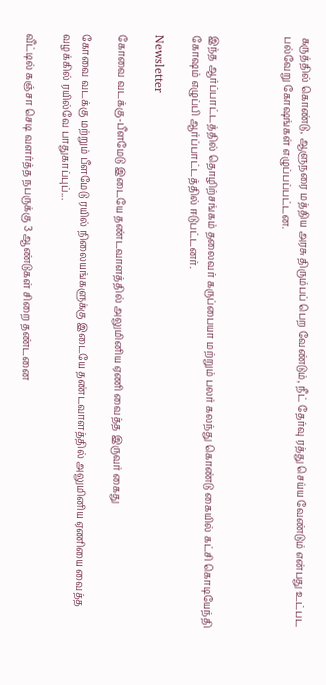கருத்தில் கொண்டு, ஆளுநரை மத்திய அரசு திரும்பப் பெற வேண்டும், நீட் தேர்வு ரத்து செய்ய வேண்டும் என்பது உட்பட பல்வேறு கோஷங்கள் எழுப்பப்பட்டன.



இந்த ஆர்ப்பாட்டத்தில் தொழிற்சங்கம் தலைவர் கருப்பையா மற்றும் பலர் கலந்து கொண்டு கையில் கட்சி கொடியேந்தி கோஷம் எழுப்பி ஆர்ப்பாட்டத்தில் ஈடுபட்டனர்.

Newsletter

கோவை வடக்கு-பீளமேடு இடையே தண்டவாளத்தில் அலுமினிய ஏணி வைத்த இருவர் கைது

கோவை வடக்கு மற்றும் பீளமேடு ரயில் நிலையங்களுக்கு இடையே தண்டவாளத்தில் அலுமினிய ஏணியை வைத்த வழக்கில் ரயில்வே பாதுகாப்புப்...

வீட்டில் கஞ்சா செடி வளர்த்த நபருக்கு 3 ஆண்டுகள் சிறை தண்டனை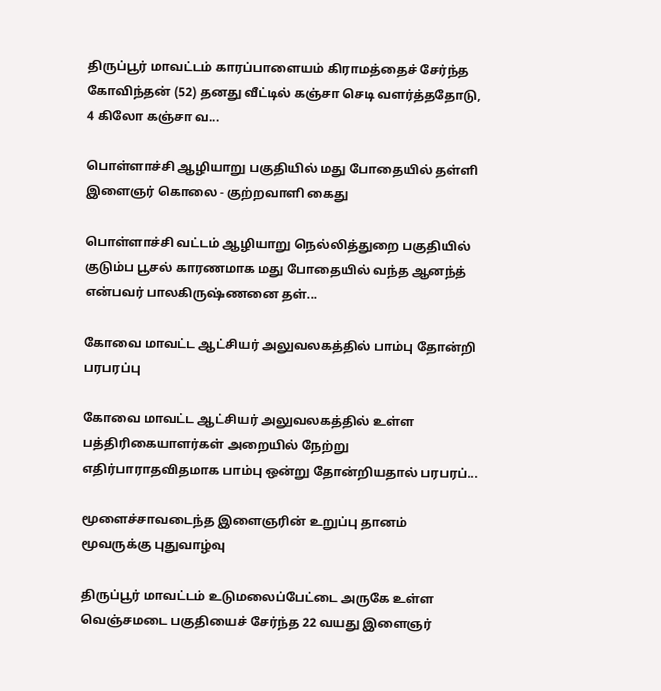திருப்பூர் மாவட்டம் காரப்பாளையம் கிராமத்தைச் சேர்ந்த கோவிந்தன் (52) தனது வீட்டில் கஞ்சா செடி வளர்த்ததோடு, 4 கிலோ கஞ்சா வ...

பொள்ளாச்சி ஆழியாறு பகுதியில் மது போதையில் தள்ளி இளைஞர் கொலை - குற்றவாளி கைது

பொள்ளாச்சி வட்டம் ஆழியாறு நெல்லித்துறை பகுதியில் குடும்ப பூசல் காரணமாக மது போதையில் வந்த ஆனந்த் என்பவர் பாலகிருஷ்ணனை தள்...

கோவை மாவட்ட ஆட்சியர் அலுவலகத்தில் பாம்பு தோன்றி பரபரப்பு

கோவை மாவட்ட ஆட்சியர் அலுவலகத்தில் உள்ள பத்திரிகையாளர்கள் அறையில் நேற்று எதிர்பாராதவிதமாக பாம்பு ஒன்று தோன்றியதால் பரபரப்...

மூளைச்சாவடைந்த இளைஞரின் உறுப்பு தானம் மூவருக்கு புதுவாழ்வு

திருப்பூர் மாவட்டம் உடுமலைப்பேட்டை அருகே உள்ள வெஞ்சமடை பகுதியைச் சேர்ந்த 22 வயது இளைஞர்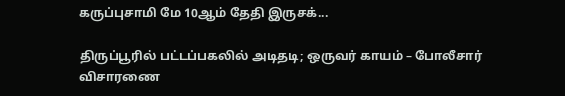கருப்புசாமி மே 10ஆம் தேதி இருசக்...

திருப்பூரில் பட்டப்பகலில் அடிதடி; ஒருவர் காயம் – போலீசார் விசாரணை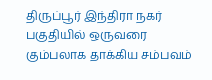திருப்பூர் இந்திரா நகர் பகுதியில் ஒருவரை கும்பலாக தாக்கிய சம்பவம்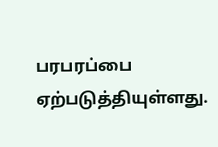பரபரப்பை ஏற்படுத்தியுள்ளது.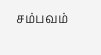சம்பவம்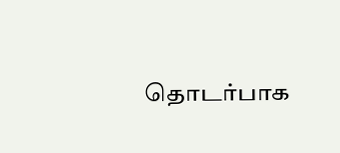தொடர்பாக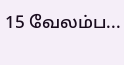15 வேலம்ப...